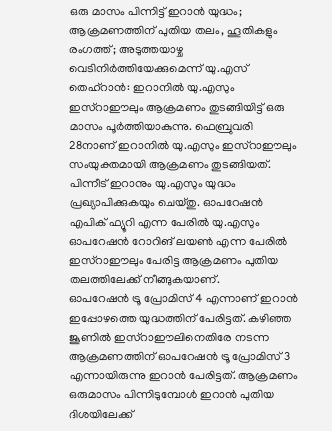ഒരു മാസം പിന്നിട്ട് ഇറാൻ യുദ്ധം; ആക്രമണത്തിന് പുതിയ തലം, ഹൂതികളും രംഗത്ത്; അടുത്തയാഴ്ച വെടിനിർത്തിയേക്കുമെന്ന് യു.എസ്
തെഹ്റാൻ: ഇറാനിൽ യു.എസും ഇസ്റാഈലും ആക്രമണം തുടങ്ങിയിട്ട് ഒരു മാസം പൂർത്തിയാകുന്നു. ഫെബ്രുവരി 28നാണ് ഇറാനിൽ യു.എസും ഇസ്റാഈലും സംയുക്തമായി ആക്രമണം തുടങ്ങിയത്. പിന്നീട് ഇറാനും യു.എസും യുദ്ധം പ്രഖ്യാപിക്കുകയും ചെയ്തു. ഓപറേഷൻ എപിക് ഫ്യൂറി എന്ന പേരിൽ യു.എസും ഓപറേഷൻ റോറിങ് ലയൺ എന്ന പേരിൽ ഇസ്റാഈലും പേരിട്ട ആക്രമണം പുതിയ തലത്തിലേക്ക് നീങ്ങുകയാണ്.
ഓപറേഷൻ ട്രൂ പ്രോമിസ് 4 എന്നാണ് ഇറാൻ ഇപ്പോഴത്തെ യുദ്ധത്തിന് പേരിട്ടത്. കഴിഞ്ഞ ജൂണിൽ ഇസ്റാഈലിനെതിരേ നടന്ന ആക്രമണത്തിന് ഓപറേഷൻ ട്രൂ പ്രോമിസ് 3 എന്നായിരുന്നു ഇറാൻ പേരിട്ടത്. ആക്രമണം ഒരുമാസം പിന്നിടുമ്പോൾ ഇറാൻ പുതിയ ദിശയിലേക്ക്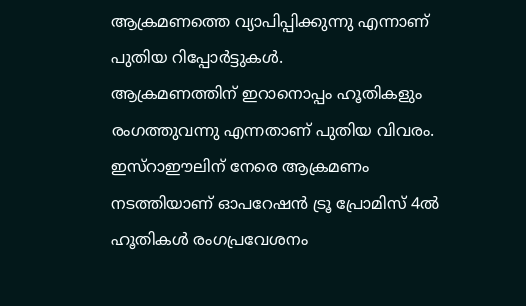ആക്രമണത്തെ വ്യാപിപ്പിക്കുന്നു എന്നാണ് പുതിയ റിപ്പോർട്ടുകൾ.
ആക്രമണത്തിന് ഇറാനൊപ്പം ഹൂതികളും രംഗത്തുവന്നു എന്നതാണ് പുതിയ വിവരം. ഇസ്റാഈലിന് നേരെ ആക്രമണം നടത്തിയാണ് ഓപറേഷൻ ട്രൂ പ്രോമിസ് 4ൽ ഹൂതികൾ രംഗപ്രവേശനം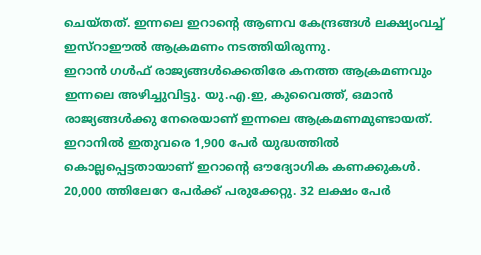ചെയ്തത്. ഇന്നലെ ഇറാന്റെ ആണവ കേന്ദ്രങ്ങൾ ലക്ഷ്യംവച്ച് ഇസ്റാഈൽ ആക്രമണം നടത്തിയിരുന്നു.
ഇറാൻ ഗൾഫ് രാജ്യങ്ങൾക്കെതിരേ കനത്ത ആക്രമണവും ഇന്നലെ അഴിച്ചുവിട്ടു. യു.എ.ഇ, കുവൈത്ത്, ഒമാൻ രാജ്യങ്ങൾക്കു നേരെയാണ് ഇന്നലെ ആക്രമണമുണ്ടായത്. ഇറാനിൽ ഇതുവരെ 1,900 പേർ യുദ്ധത്തിൽ കൊല്ലപ്പെട്ടതായാണ് ഇറാന്റെ ഔദ്യോഗിക കണക്കുകൾ. 20,000 ത്തിലേറേ പേർക്ക് പരുക്കേറ്റു. 32 ലക്ഷം പേർ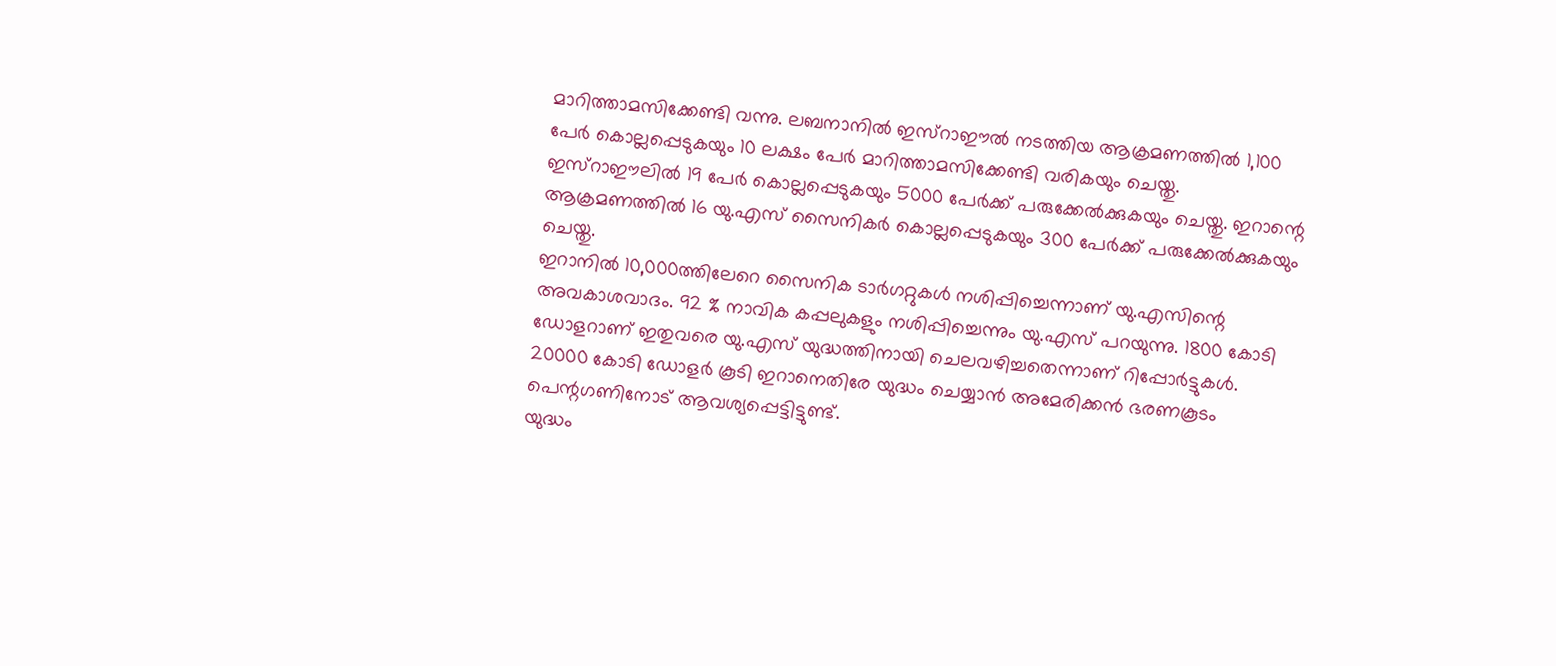മാറിത്താമസിക്കേണ്ടി വന്നു. ലബനാനിൽ ഇസ്റാഈൽ നടത്തിയ ആക്രമണത്തിൽ 1,100 പേർ കൊല്ലപ്പെടുകയും 10 ലക്ഷം പേർ മാറിത്താമസിക്കേണ്ടി വരികയും ചെയ്തു. ഇസ്റാഈലിൽ 19 പേർ കൊല്ലപ്പെടുകയും 5000 പേർക്ക് പരുക്കേൽക്കുകയും ചെയ്തു. ഇറാന്റെ ആക്രമണത്തിൽ 16 യു.എസ് സൈനികർ കൊല്ലപ്പെടുകയും 300 പേർക്ക് പരുക്കേൽക്കുകയും ചെയ്തു.
ഇറാനിൽ 10,000ത്തിലേറെ സൈനിക ടാർഗറ്റുകൾ നശിപ്പിച്ചെന്നാണ് യു.എസിന്റെ അവകാശവാദം. 92 % നാവിക കപ്പലുകളും നശിപ്പിച്ചെന്നും യു.എസ് പറയുന്നു. 1800 കോടി ഡോളറാണ് ഇതുവരെ യു.എസ് യുദ്ധത്തിനായി ചെലവഴിച്ചതെന്നാണ് റിപ്പോർട്ടുകൾ. 20000 കോടി ഡോളർ കൂടി ഇറാനെതിരേ യുദ്ധം ചെയ്യാൻ അമേരിക്കൻ ഭരണകൂടം പെന്റഗണിനോട് ആവശ്യപ്പെട്ടിട്ടുണ്ട്.
യുദ്ധം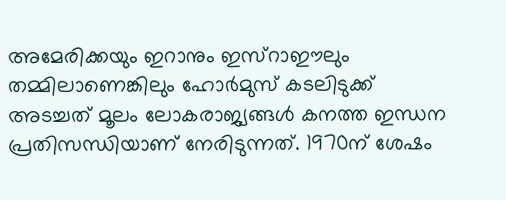അമേരിക്കയും ഇറാനും ഇസ്റാഈലും തമ്മിലാണെങ്കിലും ഹോർമുസ് കടലിടുക്ക് അടച്ചത് മൂലം ലോകരാജ്യങ്ങൾ കനത്ത ഇന്ധന പ്രതിസന്ധിയാണ് നേരിടുന്നത്. 1970ന് ശേഷം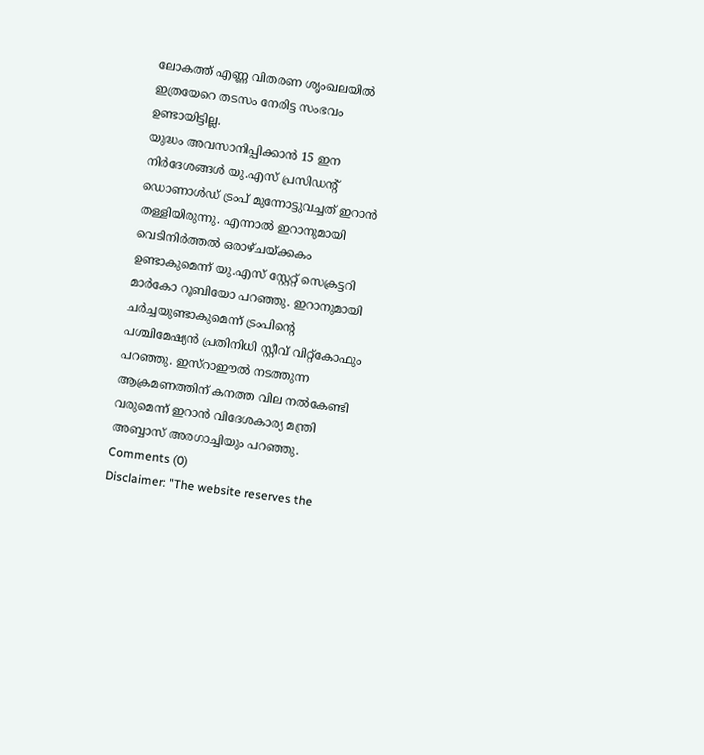ലോകത്ത് എണ്ണ വിതരണ ശൃംഖലയിൽ ഇത്രയേറെ തടസം നേരിട്ട സംഭവം ഉണ്ടായിട്ടില്ല.
യുദ്ധം അവസാനിപ്പിക്കാൻ 15 ഇന നിർദേശങ്ങൾ യു.എസ് പ്രസിഡന്റ് ഡൊണാൾഡ് ട്രംപ് മുന്നോട്ടുവച്ചത് ഇറാൻ തള്ളിയിരുന്നു. എന്നാൽ ഇറാനുമായി വെടിനിർത്തൽ ഒരാഴ്ചയ്ക്കകം ഉണ്ടാകുമെന്ന് യു.എസ് സ്റ്റേറ്റ് സെക്രട്ടറി മാർകോ റൂബിയോ പറഞ്ഞു. ഇറാനുമായി ചർച്ചയുണ്ടാകുമെന്ന് ട്രംപിന്റെ പശ്ചിമേഷ്യൻ പ്രതിനിധി സ്റ്റീവ് വിറ്റ്കോഫും പറഞ്ഞു. ഇസ്റാഈൽ നടത്തുന്ന ആക്രമണത്തിന് കനത്ത വില നൽകേണ്ടി വരുമെന്ന് ഇറാൻ വിദേശകാര്യ മന്ത്രി അബ്ബാസ് അരഗാച്ചിയും പറഞ്ഞു.
Comments (0)
Disclaimer: "The website reserves the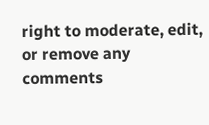right to moderate, edit, or remove any comments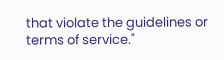that violate the guidelines or terms of service."